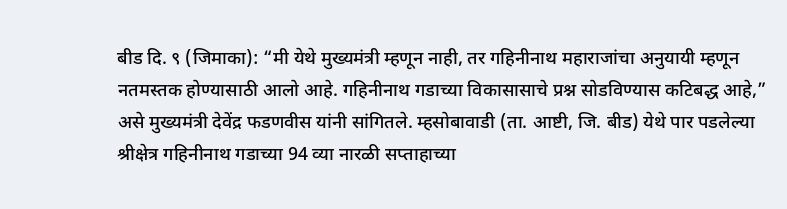बीड दि. ९ (जिमाका): “मी येथे मुख्यमंत्री म्हणून नाही, तर गहिनीनाथ महाराजांचा अनुयायी म्हणून नतमस्तक होण्यासाठी आलो आहे. गहिनीनाथ गडाच्या विकासासाचे प्रश्न सोडविण्यास कटिबद्ध आहे,” असे मुख्यमंत्री देवेंद्र फडणवीस यांनी सांगितले. म्हसोबावाडी (ता. आष्टी, जि. बीड) येथे पार पडलेल्या श्रीक्षेत्र गहिनीनाथ गडाच्या 94 व्या नारळी सप्ताहाच्या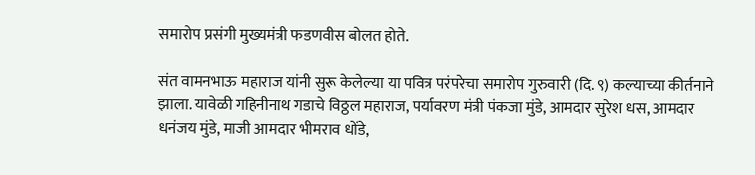समारोप प्रसंगी मुख्यमंत्री फडणवीस बोलत होते.

संत वामनभाऊ महाराज यांनी सुरू केलेल्या या पवित्र परंपरेचा समारोप गुरुवारी (दि. ९) कल्याच्या कीर्तनाने झाला. यावेळी गहिनीनाथ गडाचे विठ्ठल महाराज, पर्यावरण मंत्री पंकजा मुंडे, आमदार सुरेश धस, आमदार धनंजय मुंडे, माजी आमदार भीमराव धोंडे,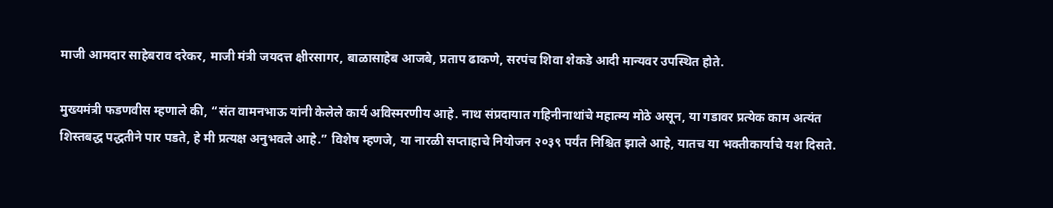माजी आमदार साहेबराव दरेकर, माजी मंत्री जयदत्त क्षीरसागर, बाळासाहेब आजबे, प्रताप ढाकणे, सरपंच शिवा शेकडे आदी मान्यवर उपस्थित होते.

मुख्यमंत्री फडणवीस म्हणाले की, “संत वामनभाऊ यांनी केलेले कार्य अविस्मरणीय आहे. नाथ संप्रदायात गहिनीनाथांचे महात्म्य मोठे असून, या गडावर प्रत्येक काम अत्यंत शिस्तबद्ध पद्धतीने पार पडते, हे मी प्रत्यक्ष अनुभवले आहे.” विशेष म्हणजे, या नारळी सप्ताहाचे नियोजन २०३९ पर्यंत निश्चित झाले आहे, यातच या भक्तीकार्याचे यश दिसते.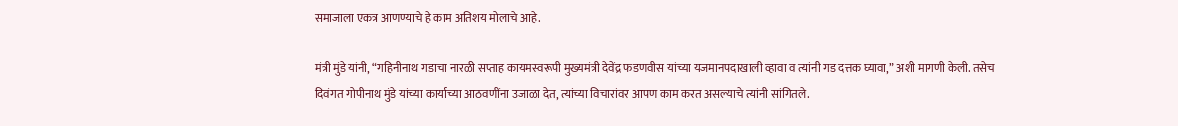समाजाला एकत्र आणण्याचे हे काम अतिशय मोलाचे आहे.

मंत्री मुंडे यांनी, “गहिनीनाथ गडाचा नारळी सप्ताह कायमस्वरूपी मुख्यमंत्री देवेंद्र फडणवीस यांच्या यजमानपदाखाली व्हावा व त्यांनी गड दत्तक घ्यावा,” अशी मागणी केली. तसेच दिवंगत गोपीनाथ मुंडे यांच्या कार्याच्या आठवणींना उजाळा देत, त्यांच्या विचारांवर आपण काम करत असल्याचे त्यांनी सांगितले.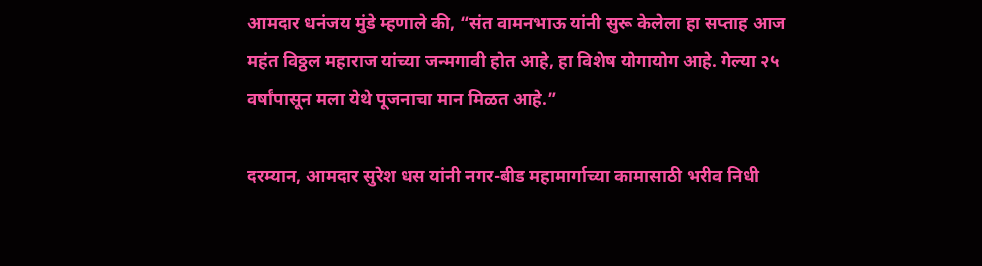आमदार धनंजय मुंडे म्हणाले की, “संत वामनभाऊ यांनी सुरू केलेला हा सप्ताह आज महंत विठ्ठल महाराज यांच्या जन्मगावी होत आहे, हा विशेष योगायोग आहे. गेल्या २५ वर्षांपासून मला येथे पूजनाचा मान मिळत आहे.”

दरम्यान, आमदार सुरेश धस यांनी नगर-बीड महामार्गाच्या कामासाठी भरीव निधी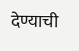देण्याची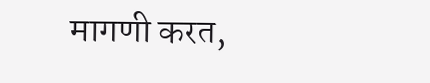मागणी करत,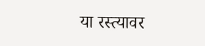या रस्त्यावर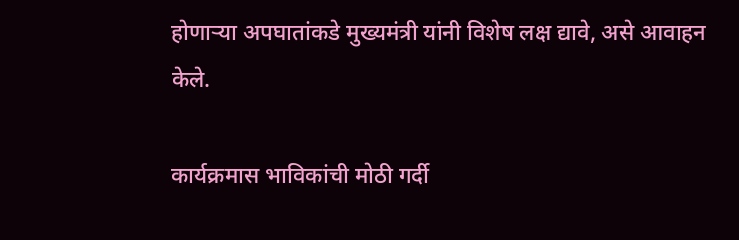होणाऱ्या अपघातांकडे मुख्यमंत्री यांनी विशेष लक्ष द्यावे, असे आवाहन केले.

कार्यक्रमास भाविकांची मोठी गर्दी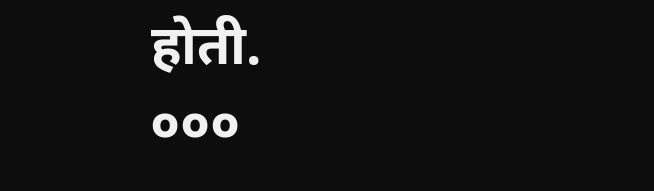होती.
०००